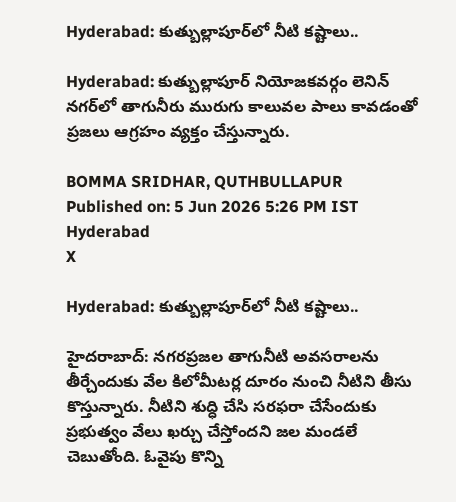Hyderabad: కుత్బుల్లాపూర్‌లో నీటి కష్టాలు..

Hyderabad: కుత్బుల్లాపూర్ నియోజకవర్గం లెనిన్ నగర్‌లో తాగునీరు మురుగు కాలువల పాలు కావడంతో ప్రజలు ఆగ్రహం వ్యక్తం చేస్తున్నారు.

BOMMA SRIDHAR, QUTHBULLAPUR
Published on: 5 Jun 2026 5:26 PM IST
Hyderabad
X

Hyderabad: కుత్బుల్లాపూర్‌లో నీటి కష్టాలు..

హైదరాబాద్: నగరప్రజల తాగునీటి అవసరాలను తీర్చేందుకు వేల కిలోమీటర్ల దూరం నుంచి నీటిని తీసు కొస్తున్నారు. నీటిని శుద్ధి చేసి సరఫరా చేసేందుకు ప్రభుత్వం వేలు ఖర్చు చేస్తోందని జల మండలే చెబుతోంది. ఓవైపు కొన్ని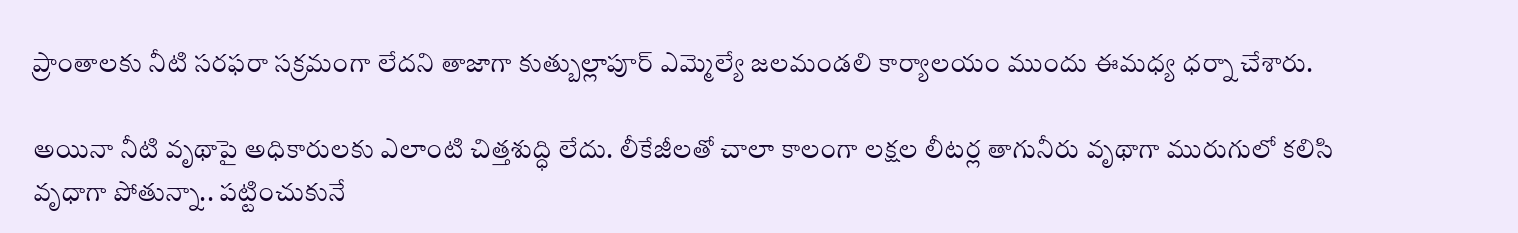ప్రాంతాలకు నీటి సరఫరా సక్రమంగా లేదని తాజాగా కుత్బుల్లాపూర్ ఎమ్మెల్యే జలమండలి కార్యాలయం ముందు ఈమధ్య ధర్నా చేశారు.

అయినా నీటి వృథాపై అధికారులకు ఎలాంటి చిత్తశుద్ధి లేదు. లీకేజీలతో చాలా కాలంగా లక్షల లీటర్ల తాగునీరు వృథాగా మురుగులో కలిసి వృధాగా పోతున్నా.. పట్టించుకునే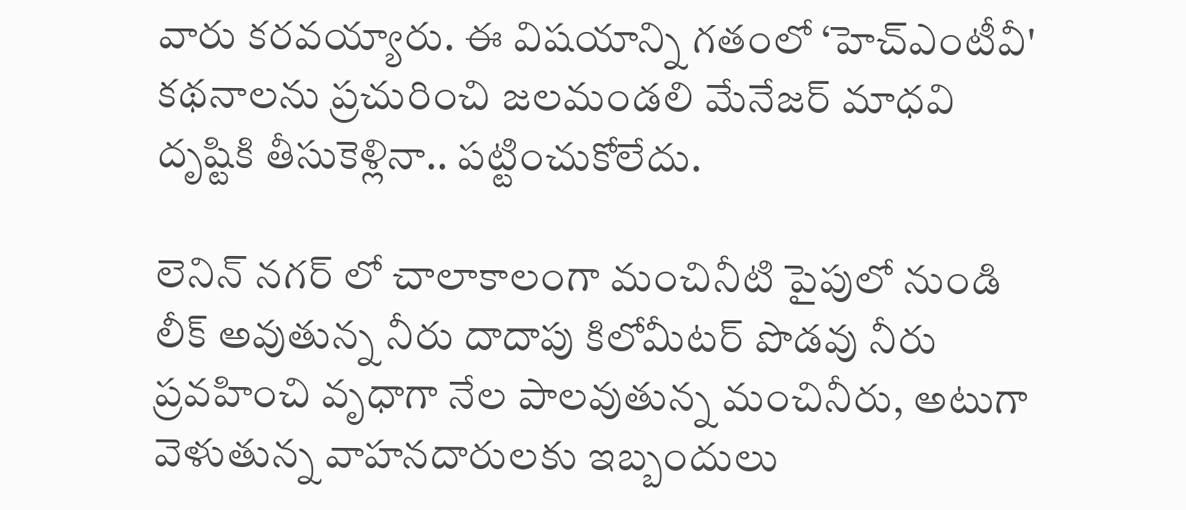వారు కరవయ్యారు. ఈ విషయాన్ని గతంలో ‘హెచ్ఎంటీవీ' కథనాలను ప్రచురించి జలమండలి మేనేజర్ మాధవి దృష్టికి తీసుకెళ్లినా.. పట్టించుకోలేదు.

లెనిన్ నగర్ లో చాలాకాలంగా మంచినీటి పైపులో నుండి లీక్ అవుతున్న నీరు దాదాపు కిలోమీటర్ పొడవు నీరు ప్రవహించి వృధాగా నేల పాలవుతున్న మంచినీరు, అటుగా వెళుతున్న వాహనదారులకు ఇబ్బందులు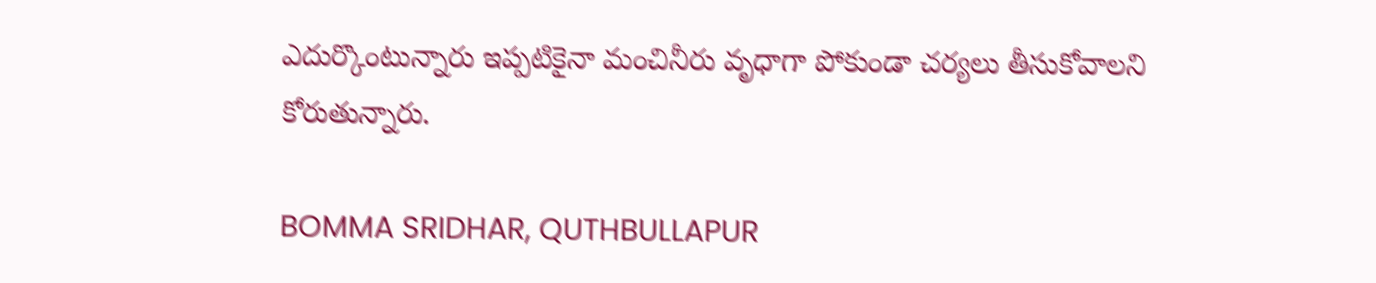ఎదుర్కొంటున్నారు ఇప్పటికైనా మంచినీరు వృధాగా పోకుండా చర్యలు తీసుకోవాలని కోరుతున్నారు.

BOMMA SRIDHAR, QUTHBULLAPUR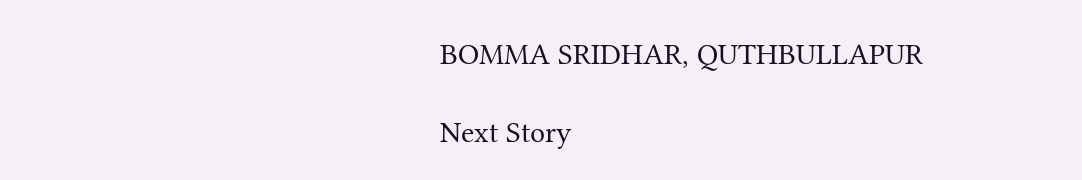BOMMA SRIDHAR, QUTHBULLAPUR

Next Story